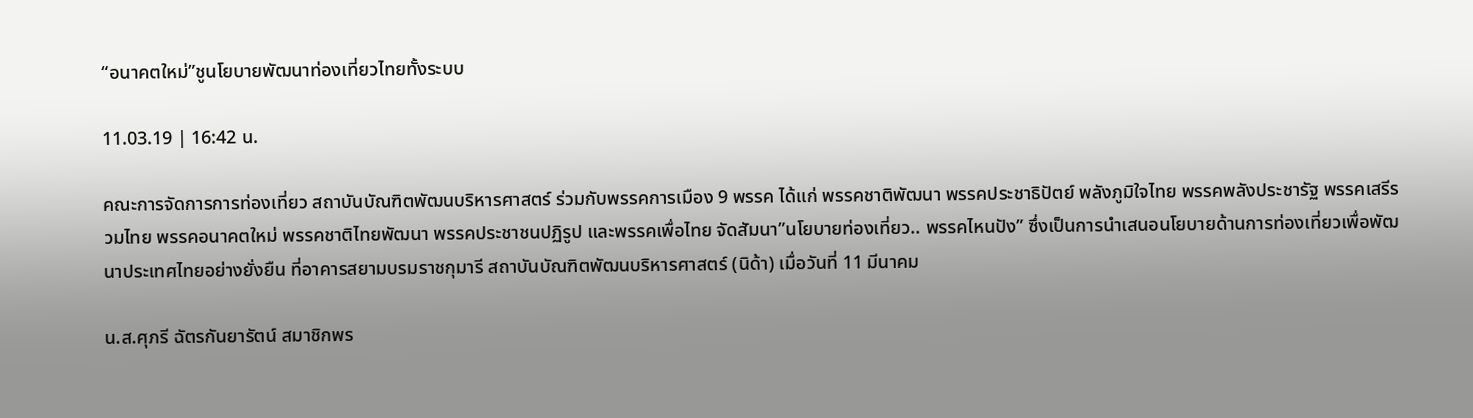“อนาคตใหม่”ชูนโยบายพัฒนาท่องเที่ยวไทยทั้งระบบ

11.03.19 | 16:42 น.

คณะการจัดการการท่องเที่ยว สถาบันบัณฑิตพัฒนบริหารศาสตร์ ร่วมกับพรรคการเมือง 9 พรรค ได้แก่ พรรคชาติพัฒนา พรรคประชาธิปัตย์ พลังภูมิใจไทย พรรคพลังประชารัฐ พรรคเสรีรวมไทย พรรคอนาคตใหม่ พรรคชาติไทยพัฒนา พรรคประชาชนปฏิรูป และพรรคเพื่อไทย จัดสัมนา”นโยบายท่องเที่ยว.. พรรคไหนปัง” ซึ่งเป็นการนำเสนอนโยบายด้านการท่องเที่ยวเพื่อพัฒนาประเทศไทยอย่างยั่งยืน ที่อาคารสยามบรมราชกุมารี สถาบันบัณฑิตพัฒนบริหารศาสตร์ (นิด้า) เมื่อวันที่ 11 มีนาคม

น.ส.ศุภรี ฉัตรกันยารัตน์ สมาชิกพร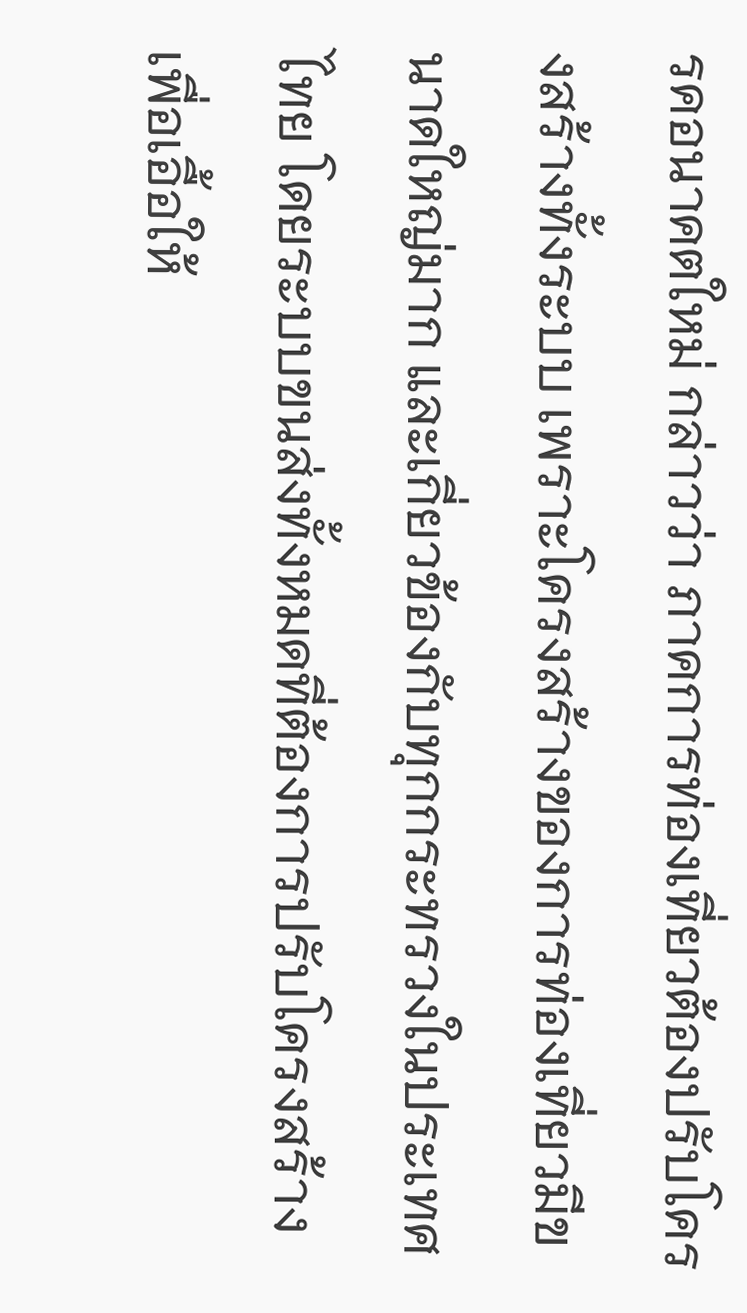รคอนาคตใหม่ กล่าวว่า ภาคการท่องเที่ยวต้องปรับโครงสร้างทั้งระบบ เพราะโครงสร้างของการท่องเที่ยวมีขนาดใหญ่มาก และเกี่ยวข้องกับทุกกระทรวงในประเทศไทย โดยระบบขนส่งทั้งหมดที่ต้องการปรับโครงสร้างเพื่อเอื้อให้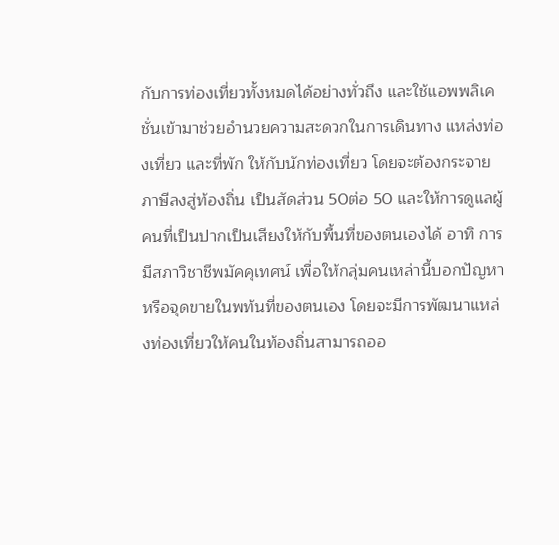กับการท่องเที่ยวทั้งหมดได้อย่างทั่วถึง และใช้แอพพลิเคชั่นเข้ามาช่วยอำนวยความสะดวกในการเดินทาง แหล่งท่องเที่ยว และที่พัก ให้กับนักท่องเที่ยว โดยจะต้องกระจายภาษีลงสู่ท้องถิ่น เป็นสัดส่วน 50ต่อ 50 และให้การดูแลผู้คนที่เป็นปากเป็นเสียงให้กับพื้นที่ของตนเองได้ อาทิ การมีสภาวิชาชีพมัคคุเทศน์ เพื่อให้กลุ่มคนเหล่านี้บอกปัญหาหรือจุดขายในพท้นที่ของตนเอง โดยจะมีการพัฒนาแหล่งท่องเที่ยวให้คนในท้องถิ่นสามารถออ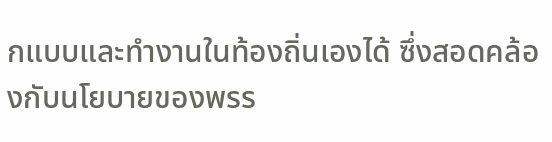กแบบและทำงานในท้องถิ่นเองได้ ซึ่งสอดคล้องกับนโยบายของพรร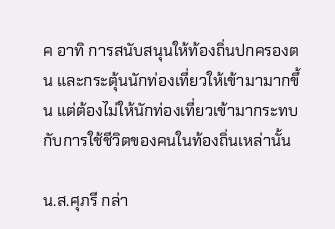ค อาทิ การสนับสนุนให้ท้องถิ่นปกครองตน และกระตุ้นนักท่องเที่ยวให้เข้ามามากขึ้น แต่ต้องไม่ให้นักท่องเที่ยวเข้ามากระทบกับการใช้ชีวิตของคนในท้องถิ่นเหล่านั้น

น.ส.ศุภรี กล่า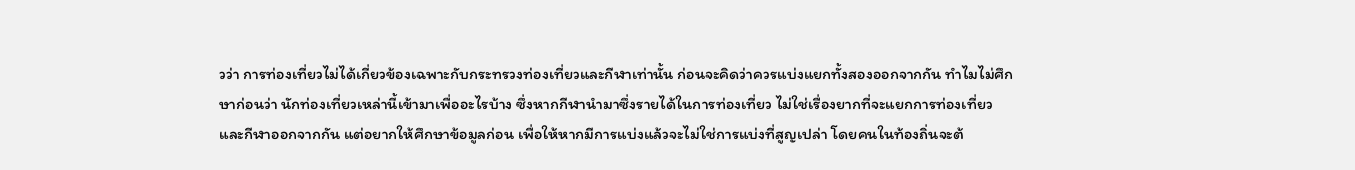วว่า การท่องเที่ยวไม่ได้เกี่ยวข้องเฉพาะกับกระทรวงท่องเที่ยวและกีฬาเท่านั้น ก่อนจะคิดว่าควรแบ่งแยกทั้งสองออกจากกัน ทำไมไม่ศึกษาก่อนว่า นักท่องเที่ยวเหล่านี้เข้ามาเพื่ออะไรบ้าง ซึ่งหากกีฬานำมาซึ่งรายได้ในการท่องเที่ยว ไม่ใช่เรื่องยากที่จะแยกการท่องเที่ยวและกีฬาออกจากกัน แต่อยากให้ศึกษาข้อมูลก่อน เพื่อให้หากมีการแบ่งแล้วจะไม่ใช่การแบ่งที่สูญเปล่า โดยคนในท้องถิ่นจะต้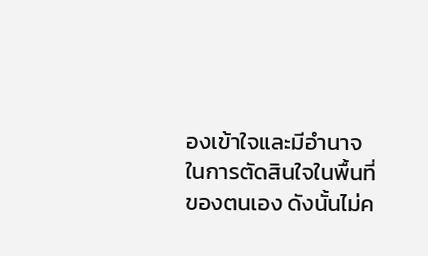องเข้าใจและมีอำนาจในการตัดสินใจในพื้นที่ของตนเอง ดังนั้นไม่ค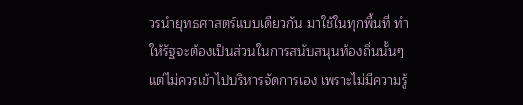วรนำยุทธศาสตร์แบบเดียวกัน มาใช้ในทุกพื้นที่ ทำให้รัฐจะต้องเป็นส่วนในการสนับสนุนท้องถิ่นนั้นๆ แต่ไม่ควรเข้าไปบริหารจัดการเอง เพราะไม่มีความรู้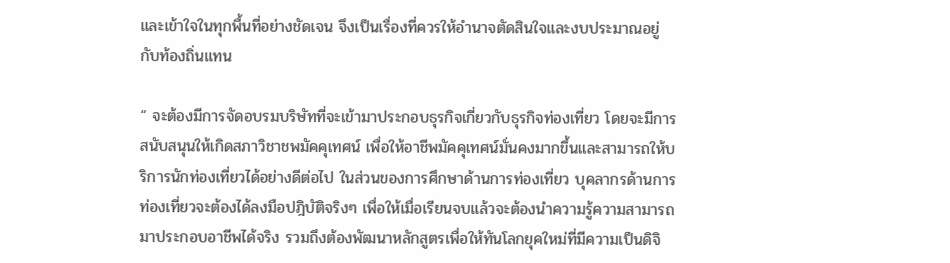และเข้าใจในทุกพื้นที่อย่างชัดเจน จึงเป็นเรื่องที่ควรให้อำนาจตัดสินใจและงบประมาณอยู่กับท้องถิ่นแทน

“ จะต้องมีการจัดอบรมบริษัทที่จะเข้ามาประกอบธุรกิจเกี่ยวกับธุรกิจท่องเที่ยว โดยจะมีการสนับสนุนให้เกิดสภาวิชาชพมัคคุเทศน์ เพื่อให้อาชีพมัคคุเทศน์มั่นคงมากขึ้นและสามารถให้บริการนักท่องเที่ยวได้อย่างดีต่อไป ในส่วนของการศึกษาด้านการท่องเที่ยว บุคลากรด้านการท่องเที่ยวจะต้องได้ลงมือปฎิบัติจริงๆ เพื่อให้เมื่อเรียนจบแล้วจะต้องนำความรู้ความสามารถมาประกอบอาชีพได้จริง รวมถึงต้องพัฒนาหลักสูตรเพื่อให้ทันโลกยุคใหม่ที่มีความเป็นดิจิ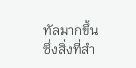ทัลมากขึ้น ซึ่งสิ่งที่สำ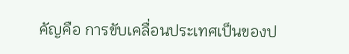คัญคือ การขับเคลื่อนประเทศเป็นของป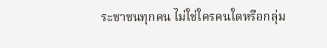ระชาชนทุกคน ไม่ใช่ใครคนใดหรือกลุ่ม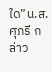ใด”น.ส.ศุภรี กล่าว